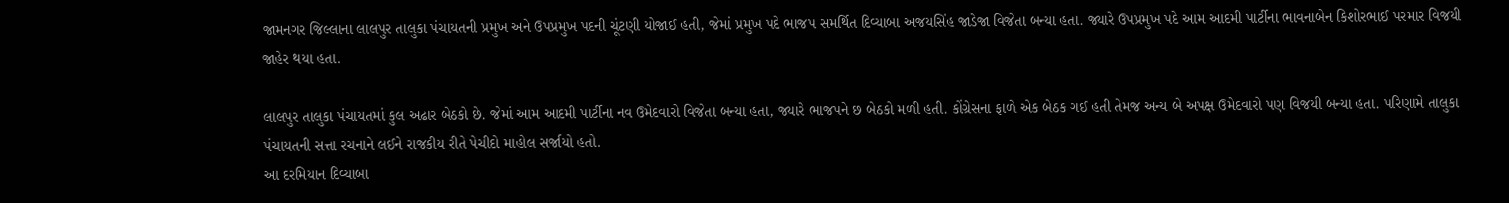જામનગર જિલ્લાના લાલપુર તાલુકા પંચાયતની પ્રમુખ અને ઉપપ્રમુખ પદની ચૂંટણી યોજાઈ હતી, જેમાં પ્રમુખ પદે ભાજપ સમર્થિત દિવ્યાબા અજયસિંહ જાડેજા વિજેતા બન્યા હતા. જ્યારે ઉપપ્રમુખ પદે આમ આદમી પાર્ટીના ભાવનાબેન કિશોરભાઈ પરમાર વિજયી જાહેર થયા હતા.

લાલપુર તાલુકા પંચાયતમાં કુલ અઢાર બેઠકો છે. જેમાં આમ આદમી પાર્ટીના નવ ઉમેદવારો વિજેતા બન્યા હતા, જ્યારે ભાજપને છ બેઠકો મળી હતી. કોંગ્રેસના ફાળે એક બેઠક ગઈ હતી તેમજ અન્ય બે અપક્ષ ઉમેદવારો પણ વિજયી બન્યા હતા. પરિણામે તાલુકા પંચાયતની સત્તા રચનાને લઈને રાજકીય રીતે પેચીદો માહોલ સર્જાયો હતો.
આ દરમિયાન દિવ્યાબા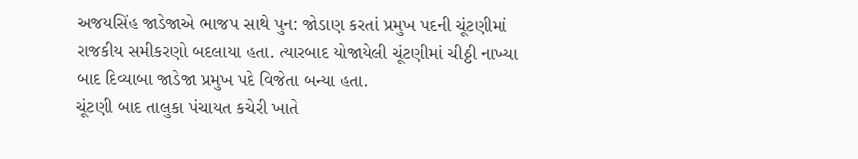અજયસિંહ જાડેજાએ ભાજપ સાથે પુન: જોડાણ કરતાં પ્રમુખ પદની ચૂંટણીમાં રાજકીય સમીકરણો બદલાયા હતા. ત્યારબાદ યોજાયેલી ચૂંટણીમાં ચીઠ્ઠી નાખ્યા બાદ દિવ્યાબા જાડેજા પ્રમુખ પદે વિજેતા બન્યા હતા.
ચૂંટણી બાદ તાલુકા પંચાયત કચેરી ખાતે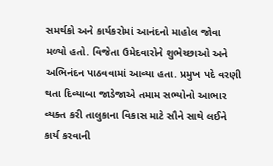સમર્થકો અને કાર્યકરોમાં આનંદનો માહોલ જોવા મળ્યો હતો. વિજેતા ઉમેદવારોને શુભેચ્છાઓ અને અભિનંદન પાઠવવામાં આવ્યા હતા. પ્રમુખ પદે વરણી થતા દિવ્યાબા જાડેજાએ તમામ સભ્યોનો આભાર વ્યક્ત કરી તાલુકાના વિકાસ માટે સૌને સાથે લઈને કાર્ય કરવાની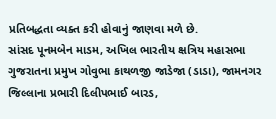પ્રતિબદ્ધતા વ્યક્ત કરી હોવાનું જાણવા મળે છે.
સાંસદ પૂનમબેન માડમ, અખિલ ભારતીય ક્ષત્રિય મહાસભા ગુજરાતના પ્રમુખ ગોવુભા કાથળજી જાડેજા (ડાડા), જામનગર જિલ્લાના પ્રભારી દિલીપભાઈ બારડ,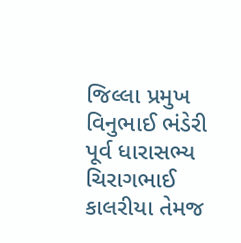જિલ્લા પ્રમુખ વિનુભાઈ ભંડેરી પૂર્વ ધારાસભ્ય ચિરાગભાઈ કાલરીયા તેમજ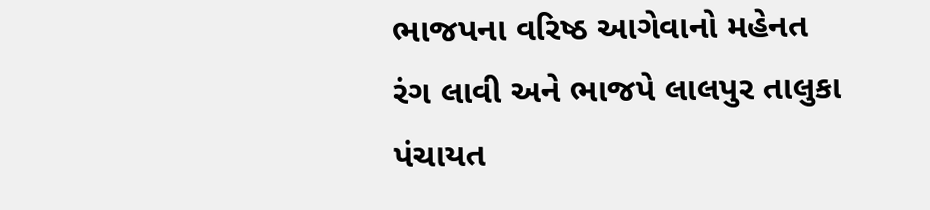ભાજપના વરિષ્ઠ આગેવાનો મહેનત રંગ લાવી અને ભાજપે લાલપુર તાલુકા પંચાયત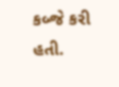કબ્જે કરી હતી.